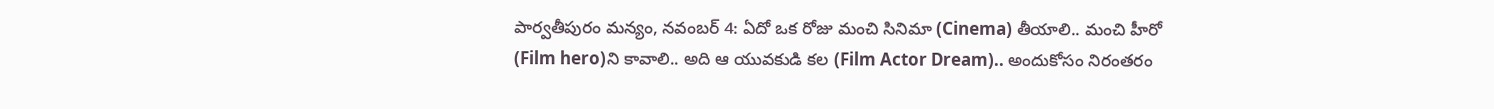పార్వతీపురం మన్యం, నవంబర్ 4: ఏదో ఒక రోజు మంచి సినిమా (Cinema) తీయాలి.. మంచి హీరో (Film hero)ని కావాలి.. అది ఆ యువకుడి కల (Film Actor Dream).. అందుకోసం నిరంతరం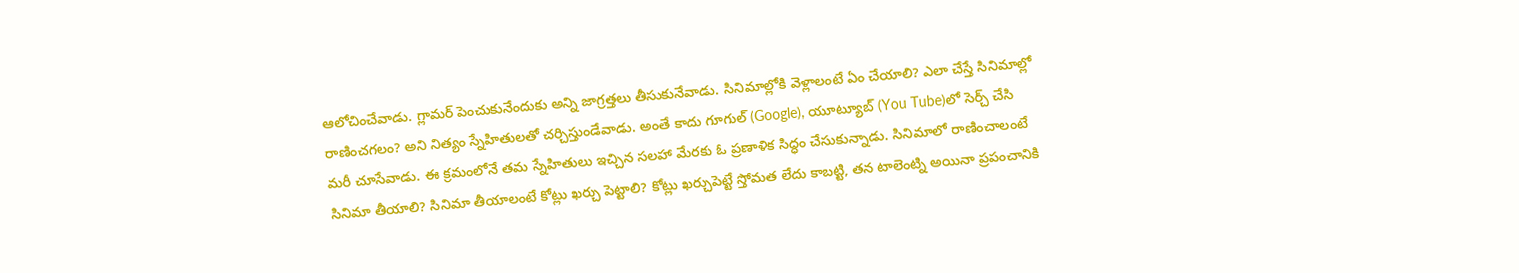ఆలోచించేవాడు. గ్లామర్ పెంచుకునేందుకు అన్ని జాగ్రత్తలు తీసుకునేవాడు. సినిమాల్లోకి వెళ్లాలంటే ఏం చేయాలి? ఎలా చేస్తే సినిమాల్లో రాణించగలం? అని నిత్యం స్నేహితులతో చర్చిస్తుండేవాడు. అంతే కాదు గూగుల్ (Google), యూట్యూబ్ (You Tube)లో సెర్చ్ చేసి మరీ చూసేవాడు. ఈ క్రమంలోనే తమ స్నేహితులు ఇచ్చిన సలహా మేరకు ఓ ప్రణాళిక సిద్ధం చేసుకున్నాడు. సినిమాలో రాణించాలంటే సినిమా తీయాలి? సినిమా తీయాలంటే కోట్లు ఖర్చు పెట్టాలి? కోట్లు ఖర్చుపెట్టే స్తోమత లేదు కాబట్టి, తన టాలెంట్ని అయినా ప్రపంచానికి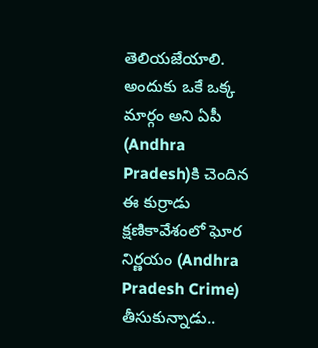తెలియజేయాలి. అందుకు ఒకే ఒక్క మార్గం అని ఏపీ (Andhra Pradesh)కి చెందిన ఈ కుర్రాడు క్షణికావేశంలో ఘోర నిర్ణయం (Andhra Pradesh Crime) తీసుకున్నాడు..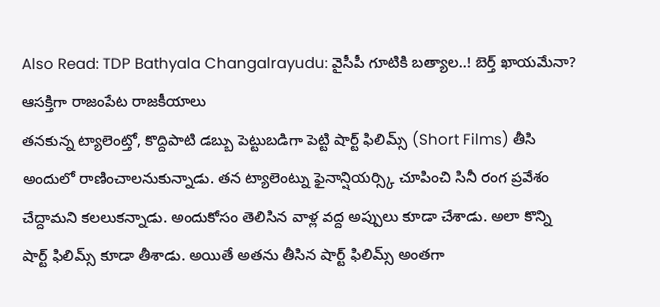Also Read: TDP Bathyala Changalrayudu: వైసీపీ గూటికి బత్యాల..! బెర్త్ ఖాయమేనా? ఆసక్తిగా రాజంపేట రాజకీయాలు
తనకున్న ట్యాలెంట్తో, కొద్దిపాటి డబ్బు పెట్టుబడిగా పెట్టి షార్ట్ ఫిలిమ్స్ (Short Films) తీసి అందులో రాణించాలనుకున్నాడు. తన ట్యాలెంట్ను ఫైనాన్షియర్స్కి చూపించి సినీ రంగ ప్రవేశం చేద్దామని కలలుకన్నాడు. అందుకోసం తెలిసిన వాళ్ల వద్ద అప్పులు కూడా చేశాడు. అలా కొన్ని షార్ట్ ఫిలిమ్స్ కూడా తీశాడు. అయితే అతను తీసిన షార్ట్ ఫిలిమ్స్ అంతగా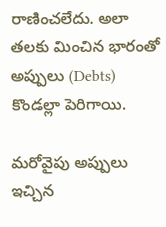రాణించలేదు. అలా తలకు మించిన భారంతో అప్పులు (Debts) కొండల్లా పెరిగాయి.

మరోవైపు అప్పులు ఇచ్చిన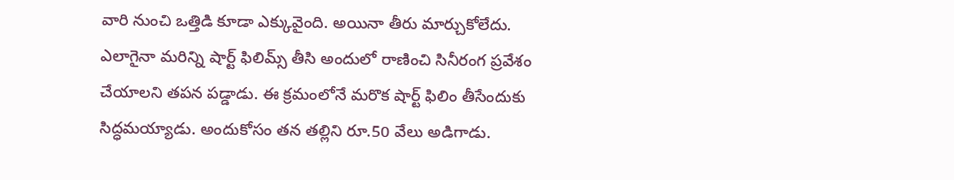వారి నుంచి ఒత్తిడి కూడా ఎక్కువైంది. అయినా తీరు మార్చుకోలేదు. ఎలాగైనా మరిన్ని షార్ట్ ఫిలిమ్స్ తీసి అందులో రాణించి సినీరంగ ప్రవేశం చేయాలని తపన పడ్డాడు. ఈ క్రమంలోనే మరొక షార్ట్ ఫిలిం తీసేందుకు సిద్ధమయ్యాడు. అందుకోసం తన తల్లిని రూ.50 వేలు అడిగాడు.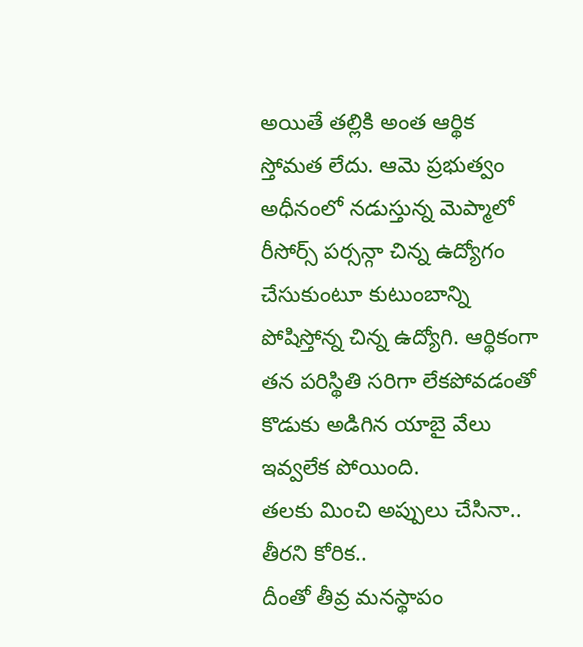అయితే తల్లికి అంత ఆర్థిక స్తోమత లేదు. ఆమె ప్రభుత్వం అధీనంలో నడుస్తున్న మెప్మాలో రీసోర్స్ పర్సన్గా చిన్న ఉద్యోగం చేసుకుంటూ కుటుంబాన్ని పోషిస్తోన్న చిన్న ఉద్యోగి. ఆర్థికంగా తన పరిస్థితి సరిగా లేకపోవడంతో కొడుకు అడిగిన యాబై వేలు ఇవ్వలేక పోయింది.
తలకు మించి అప్పులు చేసినా.. తీరని కోరిక..
దీంతో తీవ్ర మనస్థాపం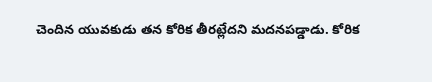చెందిన యువకుడు తన కోరిక తీరట్లేదని మదనపడ్డాడు. కోరిక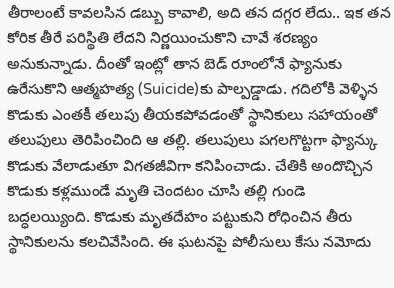తీరాలంటే కావలసిన డబ్బు కావాలి, అది తన దగ్గర లేదు.. ఇక తన కోరిక తీరే పరిస్థితి లేదని నిర్ణయించుకొని చావే శరణ్యం అనుకున్నాడు. దీంతో ఇంట్లో తాన బెడ్ రూంలోనే ఫ్యానుకు ఉరేసుకొని ఆత్మహత్య (Suicide)కు పాల్పడ్డాడు. గదిలోకి వెళ్ళిన కొడుకు ఎంతకీ తలుపు తీయకపోవడంతో స్థానికులు సహాయంతో తలుపులు తెరిపించింది ఆ తల్లి. తలుపులు పగలగొట్టగా ఫ్యాన్కు కొడుకు వేలాడుతూ విగతజీవిగా కనిపించాడు. చేతికి అందొచ్చిన కొడుకు కళ్లముండే మృతి చెందటం చూసి తల్లి గుండె బద్ధలయ్యింది. కొడుకు మృతదేహం పట్టుకుని రోధించిన తీరు స్థానికులను కలచివేసింది. ఈ ఘటనపై పోలీసులు కేసు నమోదు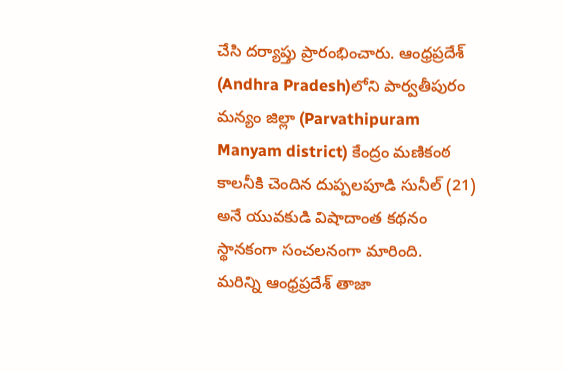చేసి దర్యాప్తు ప్రారంభించారు. ఆంధ్రప్రదేశ్ (Andhra Pradesh)లోని పార్వతీపురం మన్యం జిల్లా (Parvathipuram Manyam district) కేంద్రం మణికంఠ కాలనీకి చెందిన దుప్పలపూడి సునీల్ (21) అనే యువకుడి విషాదాంత కథనం స్థానకంగా సంచలనంగా మారింది.
మరిన్ని ఆంధ్రప్రదేశ్ తాజా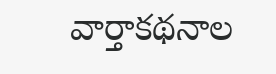వార్తాకథనాల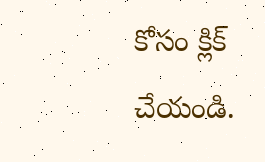కోసం క్లిక్ చేయండి.